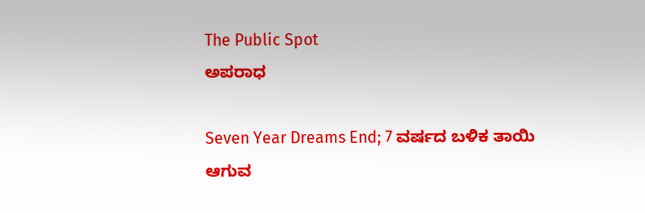The Public Spot
ಅಪರಾಧ

Seven Year Dreams End; 7 ವರ್ಷದ ಬಳಿಕ ತಾಯಿ ಆಗುವ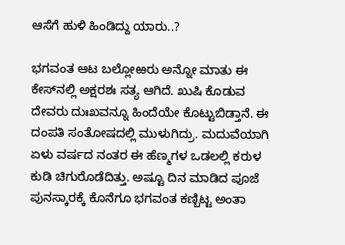ಆಸೆಗೆ ಹುಳಿ ಹಿಂಡಿದ್ದು ಯಾರು..?

ಭಗವಂತ ಆಟ ಬಲ್ಲೋಱರು ಅನ್ನೋ ಮಾತು ಈ ಕೇಸ್‌ನಲ್ಲಿ ಅಕ್ಷರಶಃ ಸತ್ಯ ಆಗಿದೆ. ಖುಷಿ ಕೊಡುವ ದೇವರು ದುಃಖವನ್ನೂ ಹಿಂದೆಯೇ ಕೊಟ್ಟುಬಿಡ್ತಾನೆ. ಈ ದಂಪತಿ ಸಂತೋಷದಲ್ಲಿ ಮುಳುಗಿದ್ರು. ಮದುವೆಯಾಗಿ ಏಳು ವರ್ಷದ ನಂತರ ಈ ಹೆಣ್ಮಗಳ ಒಡಲಲ್ಲಿ ಕರುಳ ಕುಡಿ ಚಿಗುರೊಡೆದಿತ್ತು. ಅಷ್ಟೂ ದಿನ ಮಾಡಿದ ಪೂಜೆ ಪುನಸ್ಕಾರಕ್ಕೆ ಕೊನೆಗೂ ಭಗವಂತ ಕಣ್ಬಿಟ್ಟ ಅಂತಾ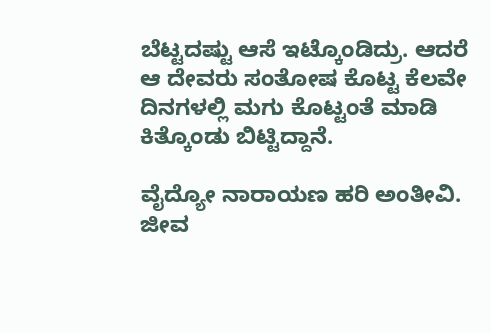ಬೆಟ್ಟದಷ್ಟು ಆಸೆ ಇಟ್ಕೊಂಡಿದ್ರು. ಆದರೆ ಆ ದೇವರು ಸಂತೋಷ ಕೊಟ್ಟ ಕೆಲವೇ ದಿನಗಳಲ್ಲಿ ಮಗು ಕೊಟ್ಟಂತೆ ಮಾಡಿ ಕಿತ್ಕೊಂಡು ಬಿಟ್ಟಿದ್ದಾನೆ.

ವೈದ್ಯೋ ನಾರಾಯಣ ಹರಿ ಅಂತೀವಿ. ಜೀವ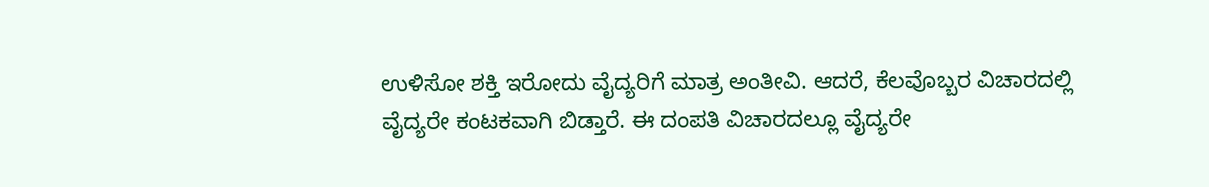ಉಳಿಸೋ ಶಕ್ತಿ ಇರೋದು ವೈದ್ಯರಿಗೆ ಮಾತ್ರ ಅಂತೀವಿ. ಆದರೆ, ಕೆಲವೊಬ್ಬರ ವಿಚಾರದಲ್ಲಿ ವೈದ್ಯರೇ ಕಂಟಕವಾಗಿ ಬಿಡ್ತಾರೆ. ಈ ದಂಪತಿ ವಿಚಾರದಲ್ಲೂ ವೈದ್ಯರೇ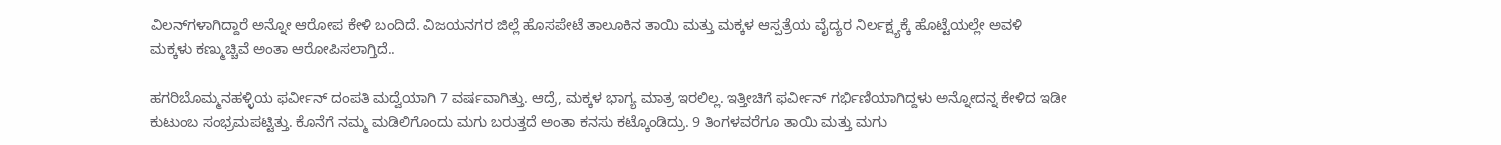ವಿಲನ್‌‌ಗಳಾಗಿದ್ದಾರೆ ಅನ್ನೋ ಆರೋಪ ಕೇಳಿ ಬಂದಿದೆ. ವಿಜಯನಗರ ಜಿಲ್ಲೆ ಹೊಸಪೇಟೆ ತಾಲೂಕಿನ ತಾಯಿ ಮತ್ತು ಮಕ್ಕಳ ಆಸ್ಪತ್ರೆಯ ವೈದ್ಯರ ನಿರ್ಲಕ್ಷ್ಯಕ್ಕೆ ಹೊಟ್ಟೆಯಲ್ಲೇ ಅವಳಿ ಮಕ್ಕಳು ಕಣ್ಮುಚ್ಚಿವೆ ಅಂತಾ ಆರೋಪಿಸಲಾಗ್ತಿದೆ..

ಹಗರಿಬೊಮ್ಮನಹಳ್ಳಿಯ ಫರ್ವೀನ್ ದಂಪತಿ ಮದ್ವೆಯಾಗಿ 7 ವರ್ಷವಾಗಿತ್ತು. ಆದ್ರೆ, ಮಕ್ಕಳ ಭಾಗ್ಯ ಮಾತ್ರ ಇರಲಿಲ್ಲ. ಇತ್ತೀಚಿಗೆ ಫರ್ವೀನ್‌‌ ಗರ್ಭಿಣಿಯಾಗಿದ್ದಳು ಅನ್ನೋದನ್ನ ಕೇಳಿದ ಇಡೀ ಕುಟುಂಬ ಸಂಭ್ರಮಪಟ್ಟಿತ್ತು. ಕೊನೆಗೆ ನಮ್ಮ ಮಡಿಲಿಗೊಂದು ಮಗು ಬರುತ್ತದೆ ಅಂತಾ ಕನಸು ಕಟ್ಕೊಂಡಿದ್ರು. 9 ತಿಂಗಳವರೆಗೂ ತಾಯಿ ಮತ್ತು ಮಗು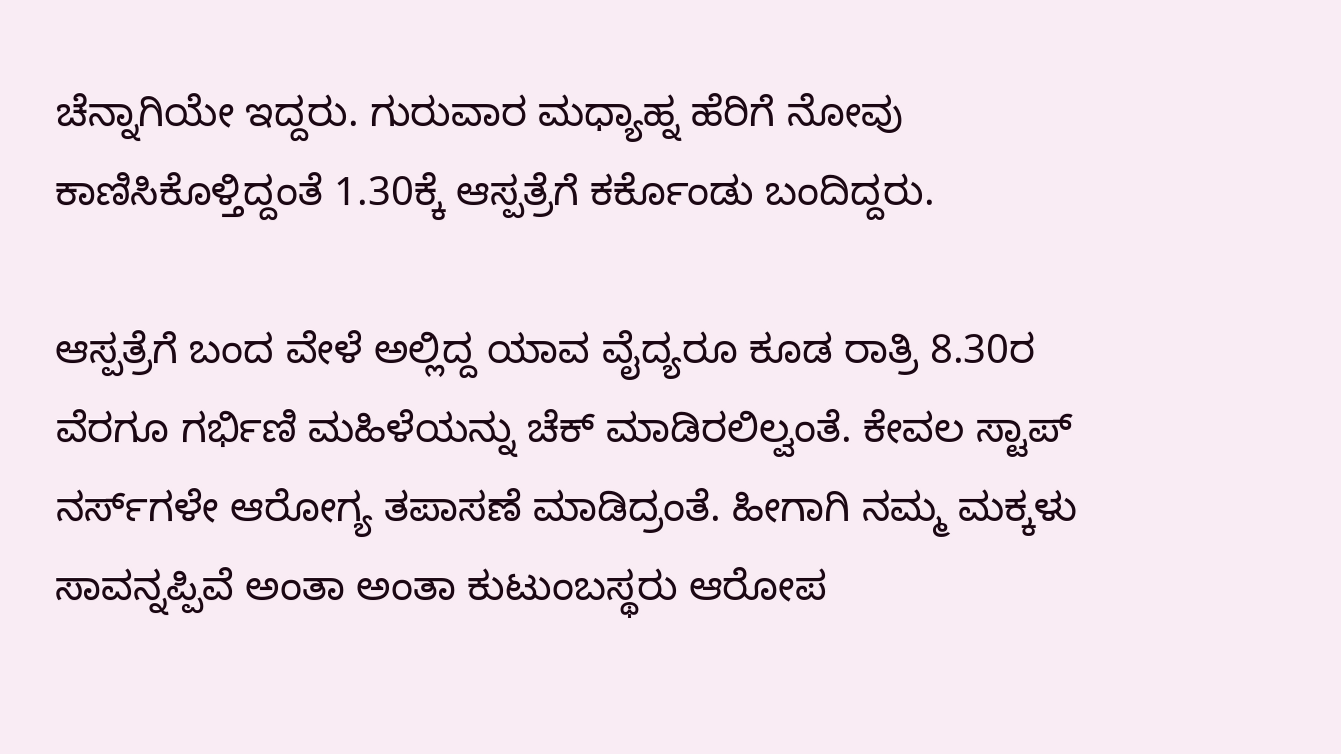ಚೆನ್ನಾಗಿಯೇ ಇದ್ದರು. ಗುರುವಾರ ಮಧ್ಯಾಹ್ನ ಹೆರಿಗೆ ನೋವು ಕಾಣಿಸಿಕೊಳ್ತಿದ್ದಂತೆ 1.30ಕ್ಕೆ ಆಸ್ಪತ್ರೆಗೆ ಕರ್ಕೊಂಡು ಬಂದಿದ್ದರು.

ಆಸ್ಪತ್ರೆಗೆ ಬಂದ ವೇಳೆ ಅಲ್ಲಿದ್ದ ಯಾವ ವೈದ್ಯರೂ ಕೂಡ ರಾತ್ರಿ 8.30ರ ವೆರಗೂ ಗರ್ಭಿಣಿ ಮಹಿಳೆಯನ್ನು ಚೆಕ್ ಮಾಡಿರಲಿಲ್ವಂತೆ. ಕೇವಲ ಸ್ಟಾಪ್ ನರ್ಸ್‌ಗಳೇ ಆರೋಗ್ಯ ತಪಾಸಣೆ ಮಾಡಿದ್ರಂತೆ. ಹೀಗಾಗಿ ನಮ್ಮ ಮಕ್ಕಳು ಸಾವನ್ನಪ್ಪಿವೆ ಅಂತಾ ಅಂತಾ ಕುಟುಂಬಸ್ಥರು ಆರೋಪ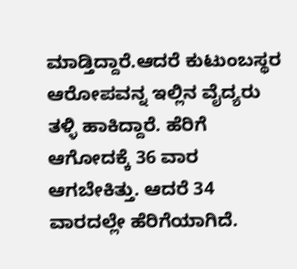ಮಾಡ್ತಿದ್ದಾರೆ.ಆದರೆ ಕುಟುಂಬಸ್ಥರ ಆರೋಪವನ್ನ ಇಲ್ಲಿನ ವೈದ್ಯರು ತಳ್ಳಿ ಹಾಕಿದ್ದಾರೆ. ಹೆರಿಗೆ ಆಗೋದಕ್ಕೆ 36 ವಾರ ಆಗಬೇಕಿತ್ತು. ಆದರೆ 34 ವಾರದಲ್ಲೇ ಹೆರಿಗೆಯಾಗಿದೆ.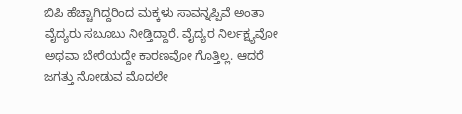ಬಿಪಿ ಹೆಚ್ಚಾಗಿದ್ದರಿಂದ ಮಕ್ಕಳು ಸಾವನ್ನಪ್ಪಿವೆ ಅಂತಾ ವೈದ್ಯರು ಸಬೂಬು ನೀಡ್ತಿದ್ದಾರೆ. ವೈದ್ಯರ ನಿರ್ಲಕ್ಷ್ಯವೋ ಅಥವಾ ಬೇರೆಯದ್ದೇ ಕಾರಣವೋ ಗೊತ್ತಿಲ್ಲ. ಆದರೆ ಜಗತ್ತು ನೋಡುವ ಮೊದಲೇ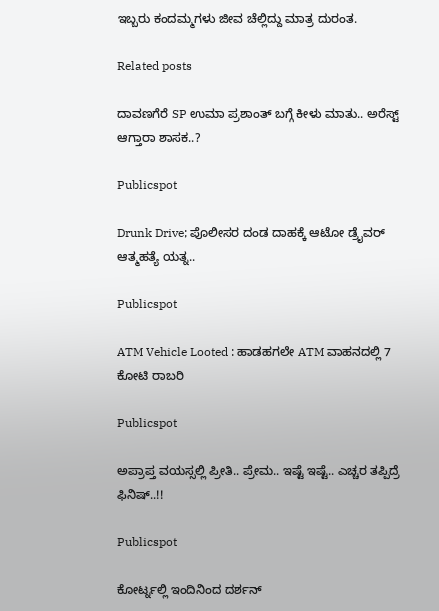ಇಬ್ಬರು ಕಂದಮ್ಮಗಳು ಜೀವ ಚೆಲ್ಲಿದ್ದು ಮಾತ್ರ ದುರಂತ.

Related posts

ದಾವಣಗೆರೆ SP ಉಮಾ ಪ್ರಶಾಂತ್ ಬಗ್ಗೆ ಕೀಳು ಮಾತು.. ಅರೆಸ್ಟ್ ಆಗ್ತಾರಾ ಶಾಸಕ..?

Publicspot

Drunk Drive; ಪೊಲೀಸರ ದಂಡ ದಾಹಕ್ಕೆ ಆಟೋ ಡ್ರೈವರ್ ಆತ್ಮಹತ್ಯೆ ಯತ್ನ..

Publicspot

ATM Vehicle Looted : ಹಾಡಹಗಲೇ ATM ವಾಹನದಲ್ಲಿ 7 ಕೋಟಿ ರಾಬರಿ

Publicspot

ಅಪ್ರಾಪ್ತ ವಯಸ್ಸಲ್ಲಿ ಪ್ರೀತಿ.. ಪ್ರೇಮ.. ಇಷ್ಟೆ ಇಷ್ಟೆ.. ಎಚ್ಚರ ತಪ್ಪಿದ್ರೆ ಫಿನಿಷ್..!!

Publicspot

ಕೋರ್ಟ್ನಲ್ಲಿ ಇಂದಿನಿಂದ ದರ್ಶನ್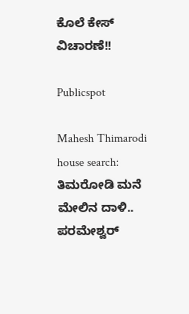ಕೊಲೆ ಕೇಸ್ ವಿಚಾರಣೆ!!

Publicspot

Mahesh Thimarodi house search: ತಿಮರೋಡಿ ಮನೆ ಮೇಲಿನ ದಾಳಿ.. ಪರಮೇಶ್ವರ್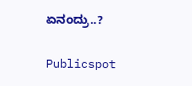ಏನಂದ್ರು..?

Publicspot